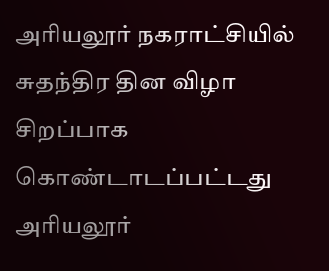அரியலூர் நகராட்சியில் சுதந்திர தின விழா சிறப்பாக கொண்டாடப்பட்டது அரியலூர்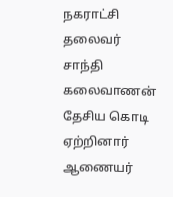நகராட்சி தலைவர் சாந்தி கலைவாணன் தேசிய கொடி ஏற்றினார் ஆணையர்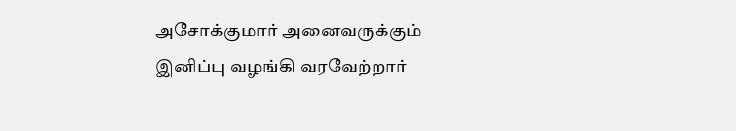அசோக்குமார் அனைவருக்கும் இனிப்பு வழங்கி வரவேற்றார்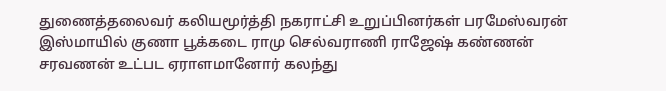துணைத்தலைவர் கலியமூர்த்தி நகராட்சி உறுப்பினர்கள் பரமேஸ்வரன் இஸ்மாயில் குணா பூக்கடை ராமு செல்வராணி ராஜேஷ் கண்ணன் சரவணன் உட்பட ஏராளமானோர் கலந்து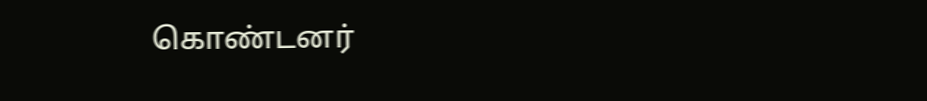கொண்டனர்